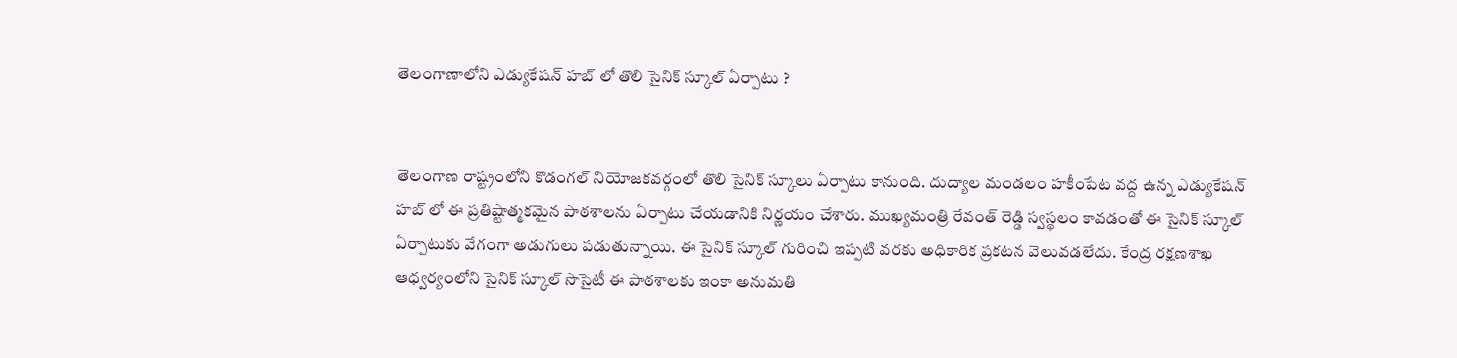తెలంగాణాలోని ఎడ్యుకేషన్ హబ్ లో తొలి సైనిక్ స్కూల్ ఏర్పాటు ?


తెలంగాణ రాష్ట్రంలోని కొడంగల్ నియోజకవర్గంలో తొలి సైనిక్ స్కూలు ఏర్పాటు కానుంది. దుద్యాల మండలం హకీంపేట వద్ద ఉన్న ఎడ్యుకేషన్ హబ్ లో ఈ ప్రతిష్టాత్మకమైన పాఠశాలను ఏర్పాటు చేయడానికి నిర్ణయం చేశారు. ముఖ్యమంత్రి రేవంత్ రెడ్డి స్వస్థలం కావడంతో ఈ సైనిక్ స్కూల్ ఏర్పాటుకు వేగంగా అడుగులు పడుతున్నాయి. ఈ సైనిక్ స్కూల్ గురించి ఇప్పటి వరకు అధికారిక ప్రకటన వెలువడలేదు. కేంద్ర రక్షణశాఖ ఆధ్వర్యంలోని సైనిక్ స్కూల్ సొసైటీ ఈ పాఠశాలకు ఇంకా అనుమతి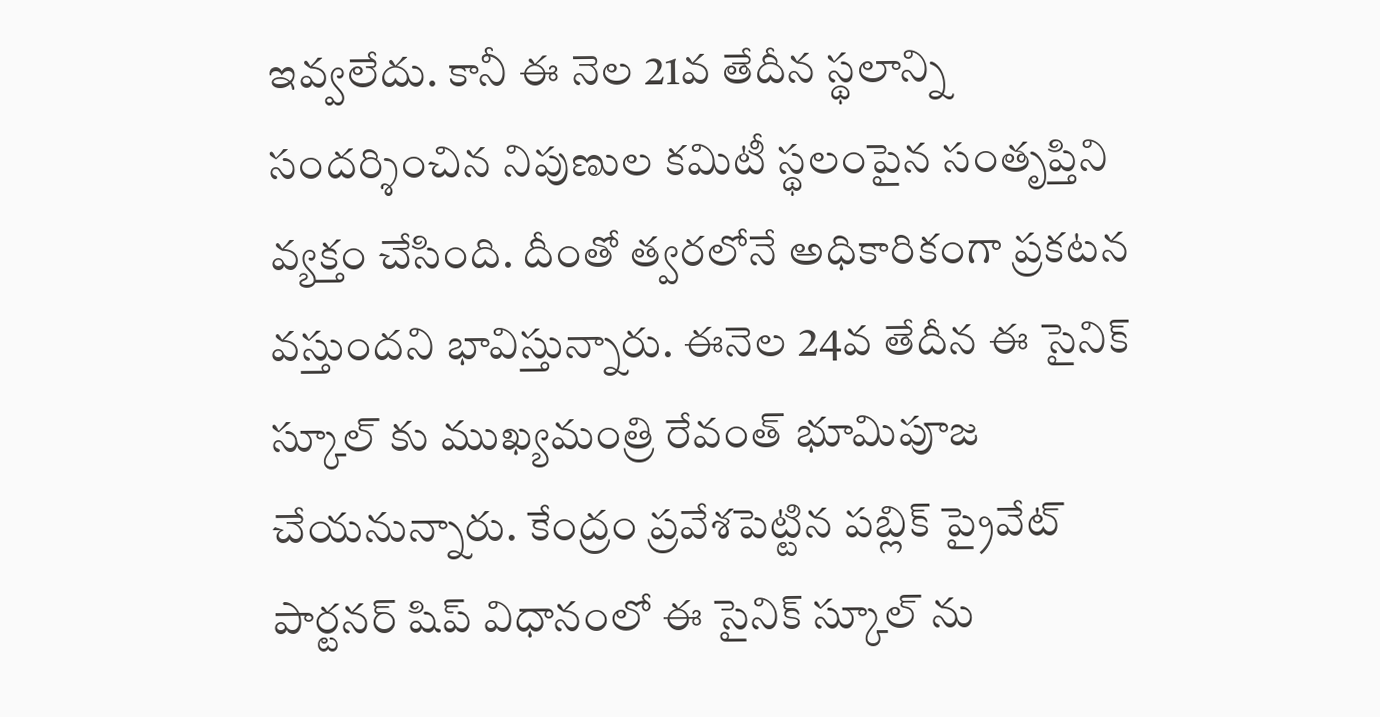ఇవ్వలేదు. కానీ ఈ నెల 21వ తేదీన స్థలాన్ని సందర్శించిన నిపుణుల కమిటీ స్థలంపైన సంతృప్తిని వ్యక్తం చేసింది. దీంతో త్వరలోనే అధికారికంగా ప్రకటన వస్తుందని భావిస్తున్నారు. ఈనెల 24వ తేదీన ఈ సైనిక్ స్కూల్ కు ముఖ్యమంత్రి రేవంత్ భూమిపూజ చేయనున్నారు. కేంద్రం ప్రవేశపెట్టిన పబ్లిక్ ప్రైవేట్ పార్టనర్ షిప్ విధానంలో ఈ సైనిక్ స్కూల్ ను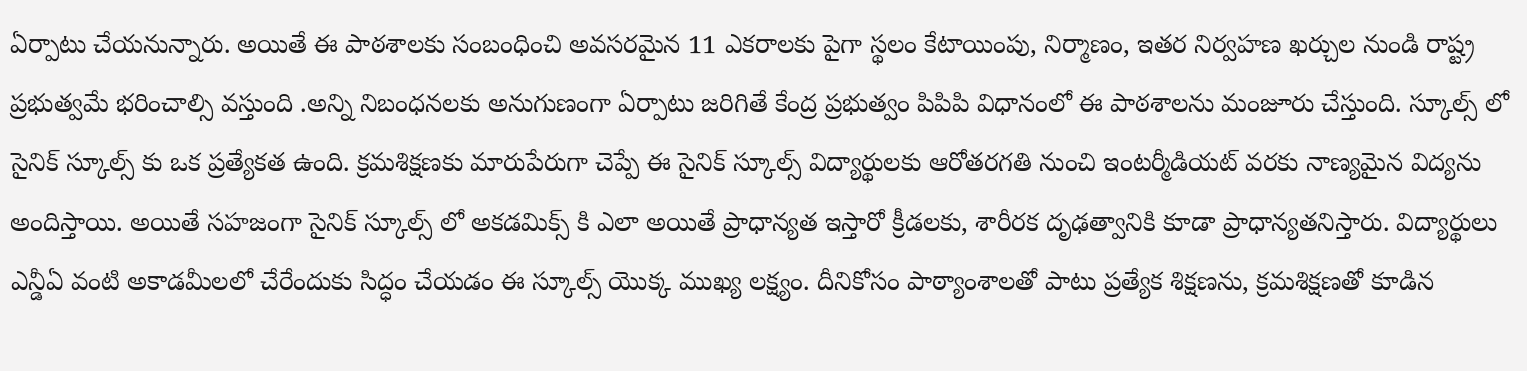ఏర్పాటు చేయనున్నారు. అయితే ఈ పాఠశాలకు సంబంధించి అవసరమైన 11 ఎకరాలకు పైగా స్థలం కేటాయింపు, నిర్మాణం, ఇతర నిర్వహణ ఖర్చుల నుండి రాష్ట్ర ప్రభుత్వమే భరించాల్సి వస్తుంది .అన్ని నిబంధనలకు అనుగుణంగా ఏర్పాటు జరిగితే కేంద్ర ప్రభుత్వం పిపిపి విధానంలో ఈ పాఠశాలను మంజూరు చేస్తుంది. స్కూల్స్ లో సైనిక్ స్కూల్స్ కు ఒక ప్రత్యేకత ఉంది. క్రమశిక్షణకు మారుపేరుగా చెప్పే ఈ సైనిక్ స్కూల్స్ విద్యార్థులకు ఆరోతరగతి నుంచి ఇంటర్మీడియట్ వరకు నాణ్యమైన విద్యను అందిస్తాయి. అయితే సహజంగా సైనిక్ స్కూల్స్ లో అకడమిక్స్ కి ఎలా అయితే ప్రాధాన్యత ఇస్తారో క్రీడలకు, శారీరక దృఢత్వానికి కూడా ప్రాధాన్యతనిస్తారు. విద్యార్థులు ఎన్డీఏ వంటి అకాడమీలలో చేరేందుకు సిద్ధం చేయడం ఈ స్కూల్స్ యొక్క ముఖ్య లక్ష్యం. దీనికోసం పాఠ్యాంశాలతో పాటు ప్రత్యేక శిక్షణను, క్రమశిక్షణతో కూడిన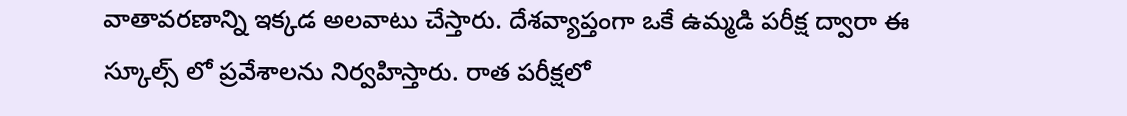వాతావరణాన్ని ఇక్కడ అలవాటు చేస్తారు. దేశవ్యాప్తంగా ఒకే ఉమ్మడి పరీక్ష ద్వారా ఈ స్కూల్స్ లో ప్రవేశాలను నిర్వహిస్తారు. రాత పరీక్షలో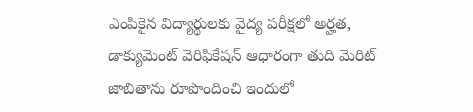ఎంపికైన విద్యార్థులకు వైద్య పరీక్షలో అర్హత, డాక్యుమెంట్ వెరిఫికేషన్ ఆధారంగా తుది మెరిట్ జాబితాను రూపొందించి ఇందులో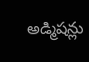అడ్మిషన్లు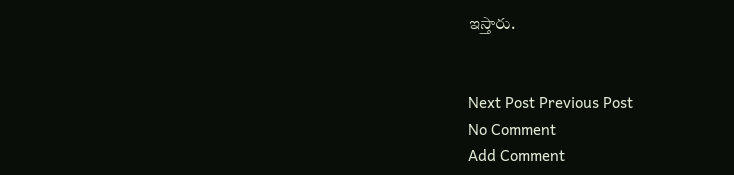ఇస్తారు.


Next Post Previous Post
No Comment
Add Comment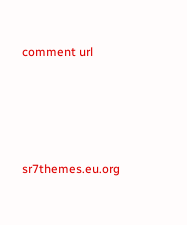comment url




sr7themes.eu.org